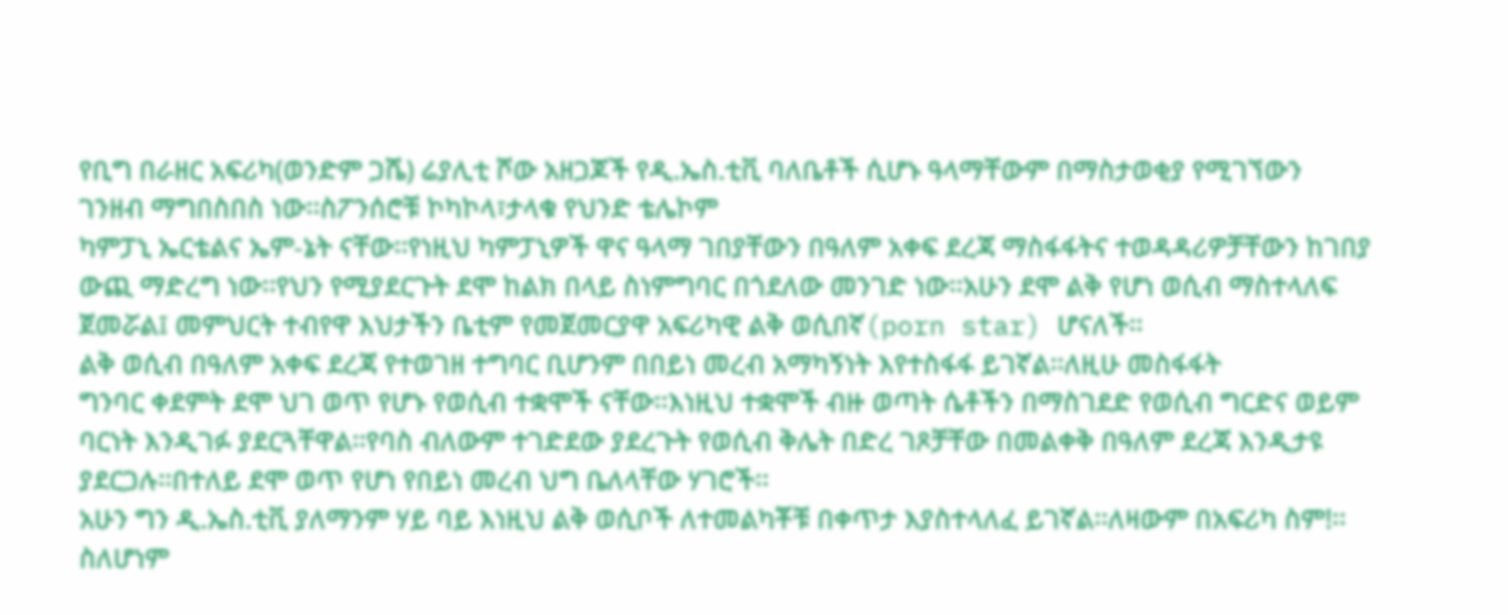የቢግ በራዘር አፍሪካ(ወንድም ጋሼ) ሬያሊቲ ሾው አዘጋጆች የዲ.ኤስ.ቲቪ ባለቤቶች ሲሆኑ ዓላማቸውም በማስታወቂያ የሚገኘውን
ገንዘብ ማግበስበስ ነው፡፡ስፖንሰሮቹ ኮካኮላ፣ታላቁ የህንድ ቴሌኮም
ካምፓኒ ኤርቴልና ኤም-ኔት ናቸው፡፡የነዚህ ካምፓኒዎች ዋና ዓላማ ገበያቸውን በዓለም አቀፍ ደረጃ ማስፋፋትና ተወዳዳሪዎቻቸውን ከገበያ
ውጪ ማድረግ ነው፡፡የህን የሚያደርጉት ደሞ ከልክ በላይ ስነምግባር በጎደለው መንገድ ነው፡፡አሁን ደሞ ልቅ የሆነ ወሲብ ማስተላለፍ
ጀመሯል፤ መምህርት ተብየዋ እህታችን ቤቲም የመጀመርያዋ አፍሪካዊ ልቅ ወሲበኛ(porn star) ሆናለች፡፡
ልቅ ወሲብ በዓለም አቀፍ ደረጃ የተወገዘ ተግባር ቢሆንም በበይነ መረብ አማካኝነት እየተስፋፋ ይገኛል፡፡ለዚሁ መስፋፋት
ግንባር ቀደምት ደሞ ህገ ወጥ የሆኑ የወሲብ ተቋሞች ናቸው፡፡እነዚህ ተቋሞች ብዙ ወጣት ሴቶችን በማስገደድ የወሲብ ግርድና ወይም
ባርነት እንዲገፉ ያደርጓቸዋል፡፡የባስ ብለውም ተገድደው ያደረጉት የወሲብ ቅሌት በድረ ገጾቻቸው በመልቀቅ በዓለም ደረጃ እንዲታዩ
ያደርጋሉ፡፡በተለይ ደሞ ወጥ የሆነ የበይነ መረብ ህግ ቤለላቸው ሃገሮች፡፡
አሁን ግን ዲ.ኤስ.ቲቪ ያለማንም ሃይ ባይ እነዚህ ልቅ ወሲቦች ለተመልካቾቹ በቀጥታ እያስተላለፈ ይገኛል፡፡ለዛውም በአፍሪካ ስም!፡፡ስለሆነም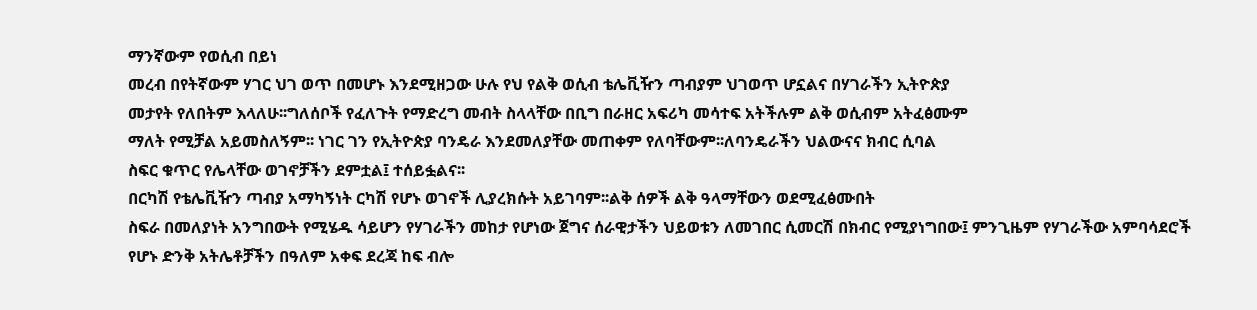ማንኛውም የወሲብ በይነ
መረብ በየትኛውም ሃገር ህገ ወጥ በመሆኑ እንደሚዘጋው ሁሉ የህ የልቅ ወሲብ ቴሌቪዥን ጣብያም ህገወጥ ሆኗልና በሃገራችን ኢትዮጵያ
መታየት የለበትም እላለሁ፡፡ግለሰቦች የፈለጉት የማድረግ መብት ስላላቸው በቢግ በራዘር አፍሪካ መሳተፍ አትችሉም ልቅ ወሲብም አትፈፅሙም
ማለት የሚቻል አይመስለኝም፡፡ ነገር ገን የኢትዮጵያ ባንዴራ እንደመለያቸው መጠቀም የለባቸውም፡፡ለባንዴራችን ህልውናና ክብር ሲባል
ስፍር ቁጥር የሌላቸው ወገኖቻችን ደምቷል፤ ተሰይፏልና፡፡
በርካሽ የቴሌቪዥን ጣብያ አማካኝነት ርካሽ የሆኑ ወገኖች ሊያረክሱት አይገባም፡፡ልቅ ሰዎች ልቅ ዓላማቸውን ወደሚፈፅሙበት
ስፍራ በመለያነት አንግበውት የሚሄዱ ሳይሆን የሃገራችን መከታ የሆነው ጀግና ሰራዊታችን ህይወቱን ለመገበር ሲመርሽ በክብር የሚያነግበው፤ ምንጊዜም የሃገራችው አምባሳደሮች
የሆኑ ድንቅ አትሌቶቻችን በዓለም አቀፍ ደረጃ ከፍ ብሎ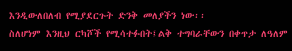እንዲውለበለብ የሚያደርጉት ድንቅ መለያችን ነው፡፡
ስለሆነም እንዚህ ርካሾች የሚሳተፉበት፤ልቅ ተግባራቸውን በቀጥታ ለዓለም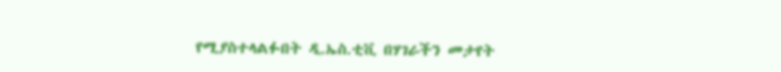የሚያስተላልፉበት ዲ.ኤስ.ቲቪ በሃገራችን መታየት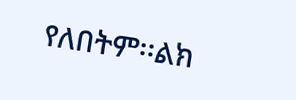የለበትም፡፡ልክ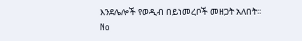እንደሌሎች የወዲብ በይነመረቦች መዘጋት አለበት፡፡
No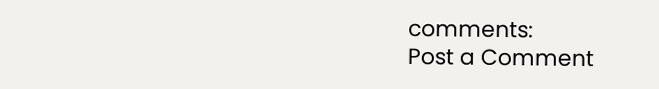comments:
Post a Comment